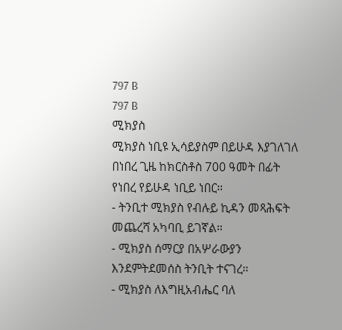797 B
797 B
ሚክያስ
ሚክያስ ነቢዩ ኢሳይያስም በይሁዳ እያገለገለ በነበረ ጊዜ ከክርስቶስ 700 ዓመት በፊት የነበረ የይሁዳ ነቢይ ነበር።
- ትንቢተ ሚክያስ የብሉይ ኪዳን መጻሕፍት መጨረሻ አካባቢ ይገኛል።
- ሚክያስ ሰማርያ በአሦራውያን እንደምትደመሰስ ትንቢት ተናገረ።
- ሚክያስ ለእግዚአብሔር ባለ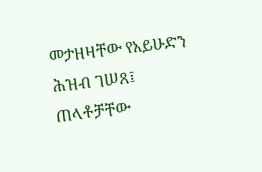መታዘዛቸው የአይሁድን ሕዝብ ገሠጸ፤ ጠላቶቻቸው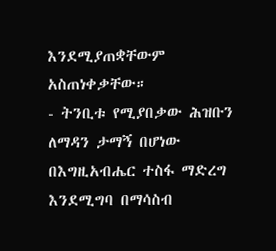እንደሚያጠቋቸውም አስጠነቀቃቸው።
- ትንቢቱ የሚያበቃው ሕዝቡን ለማዳን ታማኝ በሆነው በእግዚአብሔር ተስፋ ማድረግ እንደሚግባ በማሳስብ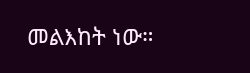መልእከት ነው።